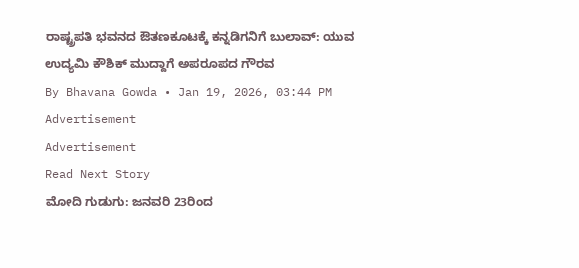ರಾಷ್ಟ್ರಪತಿ ಭವನದ ಔತಣಕೂಟಕ್ಕೆ ಕನ್ನಡಿಗನಿಗೆ ಬುಲಾವ್: ಯುವ ಉದ್ಯಮಿ ಕೌಶಿಕ್ ಮುದ್ದಾಗೆ ಅಪರೂಪದ ಗೌರವ
By Bhavana Gowda • Jan 19, 2026, 03:44 PM
Advertisement
Advertisement
Read Next Story
ಮೋದಿ ಗುಡುಗು: ಜನವರಿ 23ರಿಂದ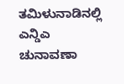ತಮಿಳುನಾಡಿನಲ್ಲಿ ಎನ್ಡಿಎ ಚುನಾವಣಾ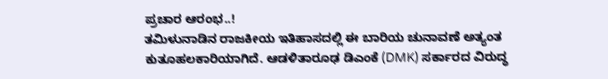ಪ್ರಚಾರ ಆರಂಭ..!
ತಮಿಳುನಾಡಿನ ರಾಜಕೀಯ ಇತಿಹಾಸದಲ್ಲಿ ಈ ಬಾರಿಯ ಚುನಾವಣೆ ಅತ್ಯಂತ ಕುತೂಹಲಕಾರಿಯಾಗಿದೆ. ಆಡಳಿತಾರೂಢ ಡಿಎಂಕೆ (DMK) ಸರ್ಕಾರದ ವಿರುದ್ಧ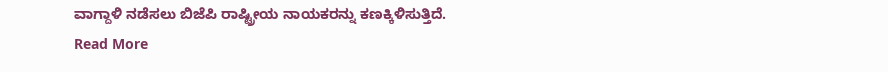ವಾಗ್ದಾಳಿ ನಡೆಸಲು ಬಿಜೆಪಿ ರಾಷ್ಟ್ರೀಯ ನಾಯಕರನ್ನು ಕಣಕ್ಕಿಳಿಸುತ್ತಿದೆ.
Read More